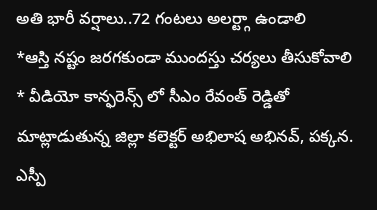అతి భారీ వర్షాలు..72 గంటలు అలర్ట్గా ఉండాలి
*ఆస్తి నష్టం జరగకుండా ముందస్తు చర్యలు తీసుకోవాలి
* వీడియో కాన్ఫరెన్స్ లో సీఎం రేవంత్ రెడ్డితో మాట్లాడుతున్న జిల్లా కలెక్టర్ అభిలాష అభినవ్, పక్కన. ఎస్పీ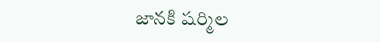జానకి షర్మిల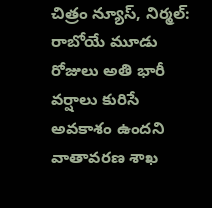చిత్రం న్యూస్, నిర్మల్: రాబోయే మూడు రోజులు అతి భారీ వర్షాలు కురిసే అవకాశం ఉందని వాతావరణ శాఖ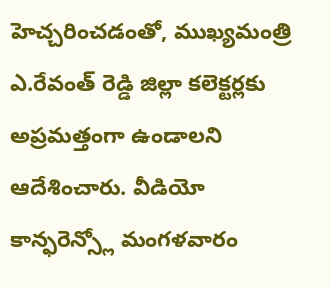హెచ్చరించడంతో, ముఖ్యమంత్రి ఎ.రేవంత్ రెడ్డి జిల్లా కలెక్టర్లకు అప్రమత్తంగా ఉండాలని ఆదేశించారు. వీడియో కాన్ఫరెన్స్లో మంగళవారం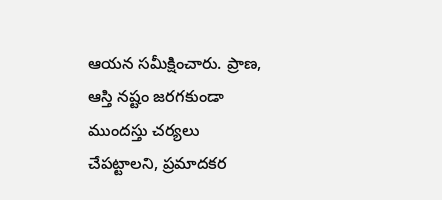ఆయన సమీక్షించారు. ప్రాణ, ఆస్తి నష్టం జరగకుండా ముందస్తు చర్యలు చేపట్టాలని, ప్రమాదకర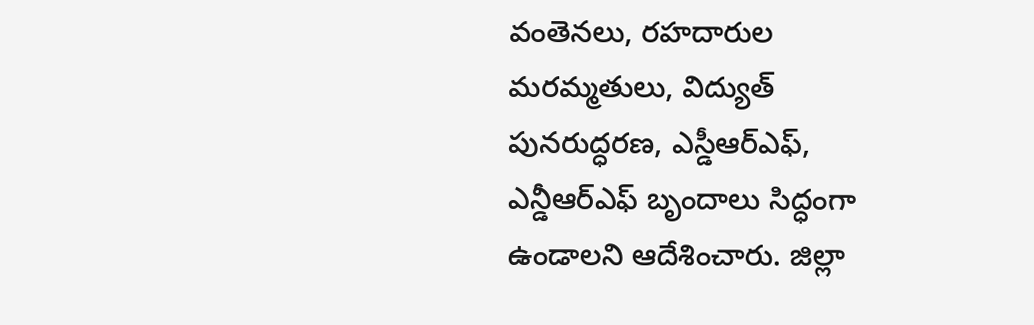వంతెనలు, రహదారుల మరమ్మతులు, విద్యుత్ పునరుద్ధరణ, ఎస్డీఆర్ఎఫ్, ఎన్డీఆర్ఎఫ్ బృందాలు సిద్ధంగా ఉండాలని ఆదేశించారు. జిల్లా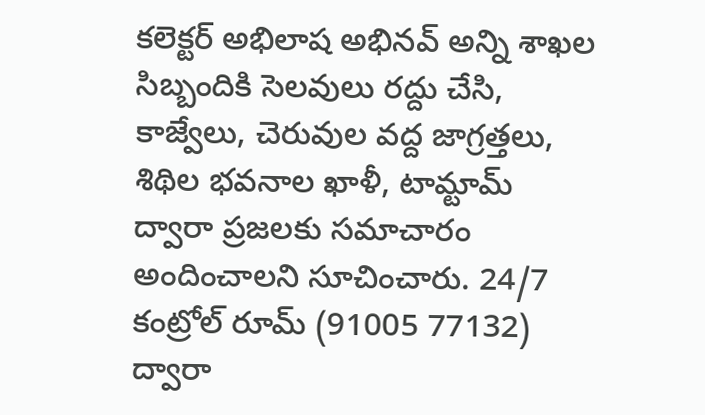కలెక్టర్ అభిలాష అభినవ్ అన్ని శాఖల సిబ్బందికి సెలవులు రద్దు చేసి, కాజ్వేలు, చెరువుల వద్ద జాగ్రత్తలు, శిథిల భవనాల ఖాళీ, టామ్టామ్ ద్వారా ప్రజలకు సమాచారం అందించాలని సూచించారు. 24/7 కంట్రోల్ రూమ్ (91005 77132) ద్వారా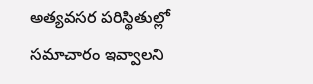అత్యవసర పరిస్థితుల్లో సమాచారం ఇవ్వాలని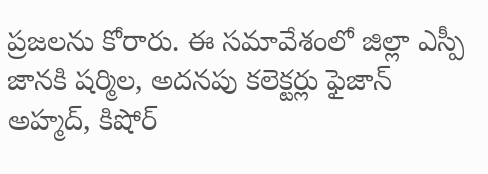ప్రజలను కోరారు. ఈ సమావేశంలో జిల్లా ఎస్పీ జానకి షర్మిల, అదనపు కలెక్టర్లు ఫైజాన్ అహ్మద్, కిషోర్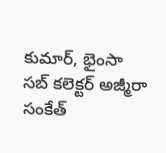కుమార్, భైంసా సబ్ కలెక్టర్ అజ్మీరా సంకేత్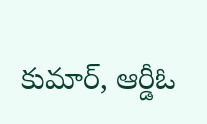కుమార్, ఆర్డీఓ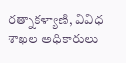రత్నాకళ్యాణి, వివిధ శాఖల అధికారులు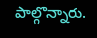పాల్గొన్నారు.